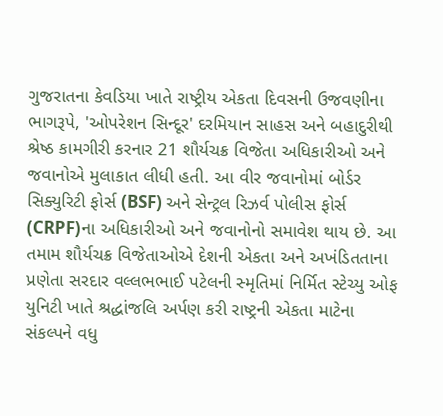ગુજરાતના કેવડિયા ખાતે રાષ્ટ્રીય એકતા દિવસની ઉજવણીના ભાગરૂપે, 'ઓપરેશન સિન્દૂર' દરમિયાન સાહસ અને બહાદુરીથી શ્રેષ્ઠ કામગીરી કરનાર 21 શૌર્યચક્ર વિજેતા અધિકારીઓ અને જવાનોએ મુલાકાત લીધી હતી. આ વીર જવાનોમાં બોર્ડર સિક્યુરિટી ફોર્સ (BSF) અને સેન્ટ્રલ રિઝર્વ પોલીસ ફોર્સ (CRPF)ના અધિકારીઓ અને જવાનોનો સમાવેશ થાય છે. આ તમામ શૌર્યચક્ર વિજેતાઓએ દેશની એકતા અને અખંડિતતાના પ્રણેતા સરદાર વલ્લભભાઈ પટેલની સ્મૃતિમાં નિર્મિત સ્ટેચ્યુ ઓફ યુનિટી ખાતે શ્રદ્ધાંજલિ અર્પણ કરી રાષ્ટ્રની એકતા માટેના સંકલ્પને વધુ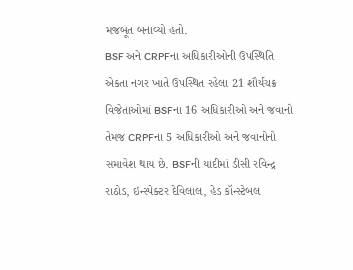મજબૂત બનાવ્યો હતો.
BSF અને CRPFના અધિકારીઓની ઉપસ્થિતિ
એકતા નગર ખાતે ઉપસ્થિત રહેલા 21 શૌર્યચક્ર વિજેતાઓમાં BSFના 16 અધિકારીઓ અને જવાનો તેમજ CRPFના 5 અધિકારીઓ અને જવાનોનો સમાવેશ થાય છે. BSFની યાદીમાં ડીસી રવિન્દ્ર રાઠોડ, ઇન્સ્પેક્ટર દેવિલાલ, હેડ કૉન્સ્ટેબલ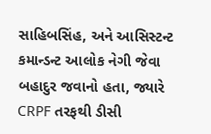સાહિબસિંહ, અને આસિસ્ટન્ટ કમાન્ડન્ટ આલોક નેગી જેવા બહાદુર જવાનો હતા, જ્યારે CRPF તરફથી ડીસી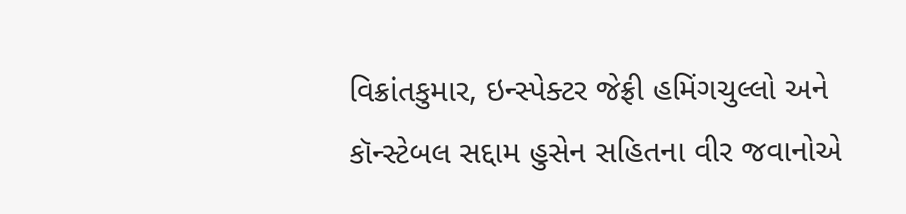વિક્રાંતકુમાર, ઇન્સ્પેક્ટર જેફ્રી હમિંગચુલ્લો અને કૉન્સ્ટેબલ સદ્દામ હુસેન સહિતના વીર જવાનોએ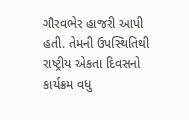ગૌરવભેર હાજરી આપી હતી. તેમની ઉપસ્થિતિથી રાષ્ટ્રીય એકતા દિવસનો કાર્યક્રમ વધુ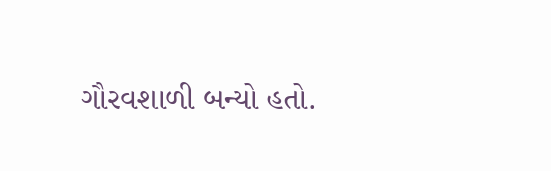ગૌરવશાળી બન્યો હતો.